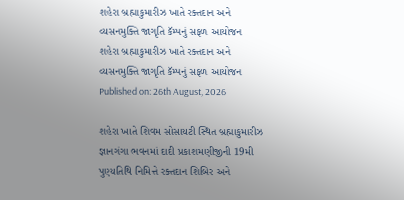શહેરા બ્રહ્માકુમારીઝ ખાતે રક્તદાન અને વ્યસનમુક્તિ જાગૃતિ કૅમ્પનું સફળ આયોજન
શહેરા બ્રહ્માકુમારીઝ ખાતે રક્તદાન અને વ્યસનમુક્તિ જાગૃતિ કૅમ્પનું સફળ આયોજન
Published on: 26th August, 2026

શહેરા ખાતે શિવમ સોસાયટી સ્થિત બ્રહ્માકુમારીઝ જ્ઞાનગંગા ભવનમાં દાદી પ્રકાશમણીજીની 19મી પુણ્યતિથિ નિમિત્તે રક્તદાન શિબિર અને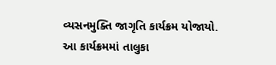વ્યસનમુક્તિ જાગૃતિ કાર્યક્રમ યોજાયો. આ કાર્યક્રમમાં તાલુકા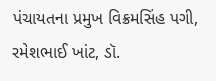પંચાયતના પ્રમુખ વિક્રમસિંહ પગી, રમેશભાઈ ખાંટ, ડૉ.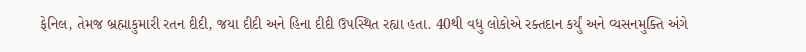ફેનિલ, તેમજ બ્રહ્માકુમારી રતન દીદી, જયા દીદી અને હિના દીદી ઉપસ્થિત રહ્યા હતા. 40થી વધુ લોકોએ રક્તદાન કર્યું અને વ્યસનમુક્તિ અંગે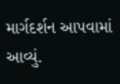માર્ગદર્શન આપવામાં આવ્યું.